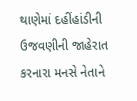થાણેમાં દહીંહાંડીની ઉજવણીની જાહેરાત કરનારા મનસે નેતાને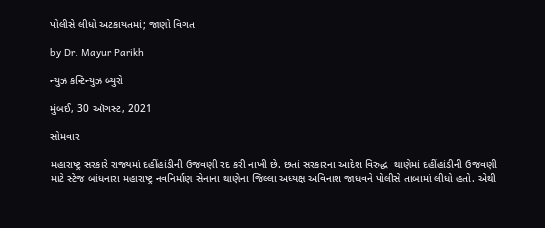પોલીસે લીધો અટકાયતમાં; જાણો વિગત

by Dr. Mayur Parikh

ન્યુઝ કન્ટિન્યુઝ બ્યુરો

મુંબઈ, 30 ઑગસ્ટ, 2021

સોમવાર

મહારાષ્ટ્ર સરકારે રાજ્યમાં દહીંહાંડીની ઉજવણી રદ કરી નાખી છે. છતાં સરકારના આદેશ વિરુદ્ધ  થાણેમાં દહીંહાંડીની ઉજવણી માટે સ્ટેજ બાંધનારા મહારાષ્ટ્ર નવનિર્માણ સેનાના થાણેના જિલ્લા અધ્યક્ષ અવિનાશ જાધવને પોલીસે તાબામાં લીધો હતો. એથી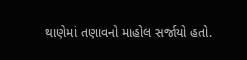થાણેમાં તણાવનો માહોલ સર્જાયો હતો.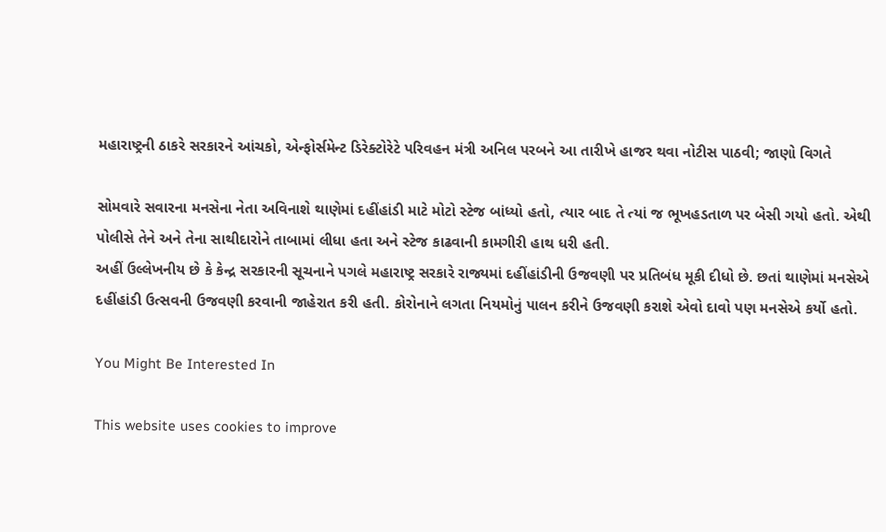મહારાષ્ટ્રની ઠાકરે સરકારને આંચકો, એન્ફોર્સમેન્ટ ડિરેક્ટોરેટે પરિવહન મંત્રી અનિલ પરબને આ તારીખે હાજર થવા નોટીસ પાઠવી; જાણો વિગતે

સોમવારે સવારના મનસેના નેતા અવિનાશે થાણેમાં દહીંહાંડી માટે મોટો સ્ટેજ બાંધ્યો હતો, ત્યાર બાદ તે ત્યાં જ ભૂખહડતાળ પર બેસી ગયો હતો. એથી પોલીસે તેને અને તેના સાથીદારોને તાબામાં લીધા હતા અને સ્ટેજ કાઢવાની કામગીરી હાથ ધરી હતી.
અહીં ઉલ્લેખનીય છે કે કેન્દ્ર સરકારની સૂચનાને પગલે મહારાષ્ટ્ર સરકારે રાજ્યમાં દહીંહાંડીની ઉજવણી પર પ્રતિબંધ મૂકી દીધો છે. છતાં થાણેમાં મનસેએ દહીંહાંડી ઉત્સવની ઉજવણી કરવાની જાહેરાત કરી હતી. કોરોનાને લગતા નિયમોનું પાલન કરીને ઉજવણી કરાશે એવો દાવો પણ મનસેએ કર્યો હતો.

You Might Be Interested In

This website uses cookies to improve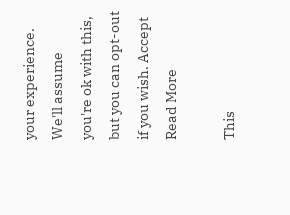your experience. We'll assume you're ok with this, but you can opt-out if you wish. Accept Read More

This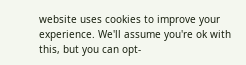website uses cookies to improve your experience. We'll assume you're ok with this, but you can opt-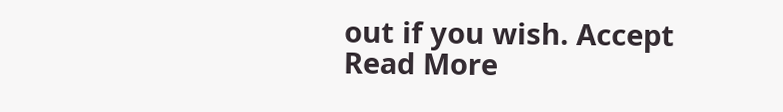out if you wish. Accept Read More